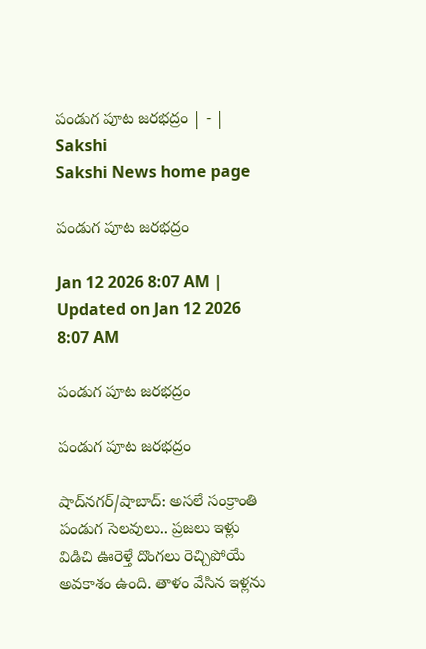పండుగ పూట జరభద్రం | - | Sakshi
Sakshi News home page

పండుగ పూట జరభద్రం

Jan 12 2026 8:07 AM | Updated on Jan 12 2026 8:07 AM

పండుగ పూట జరభద్రం

పండుగ పూట జరభద్రం

షాద్‌నగర్‌/షాబాద్‌: అసలే సంక్రాంతి పండుగ సెలవులు.. ప్రజలు ఇళ్లు విడిచి ఊరెళ్తే దొంగలు రెచ్చిపోయే అవకాశం ఉంది. తాళం వేసిన ఇళ్లను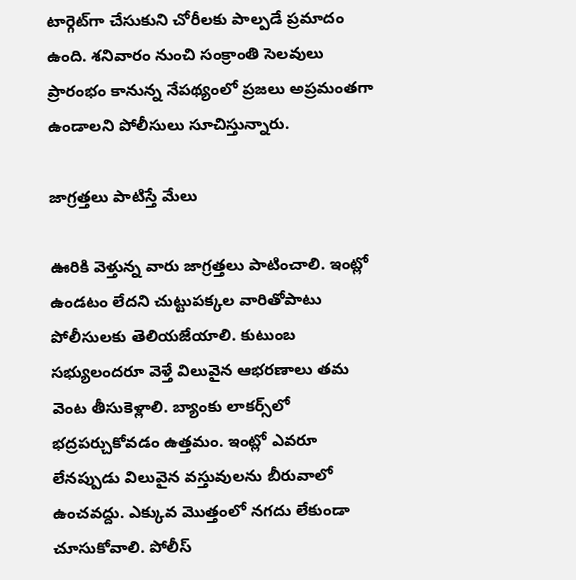టార్గెట్‌గా చేసుకుని చోరీలకు పాల్పడే ప్రమాదం ఉంది. శనివారం నుంచి సంక్రాంతి సెలవులు ప్రారంభం కానున్న నేపథ్యంలో ప్రజలు అప్రమంతగా ఉండాలని పోలీసులు సూచిస్తున్నారు.

జాగ్రత్తలు పాటిస్తే మేలు

ఊరికి వెళ్తున్న వారు జాగ్రత్తలు పాటించాలి. ఇంట్లో ఉండటం లేదని చుట్టుపక్కల వారితోపాటు పోలీసులకు తెలియజేయాలి. కుటుంబ సభ్యులందరూ వెళ్తే విలువైన ఆభరణాలు తమ వెంట తీసుకెళ్లాలి. బ్యాంకు లాకర్స్‌లో భద్రపర్చుకోవడం ఉత్తమం. ఇంట్లో ఎవరూ లేనప్పుడు విలువైన వస్తువులను బీరువాలో ఉంచవద్దు. ఎక్కువ మొత్తంలో నగదు లేకుండా చూసుకోవాలి. పోలీస్‌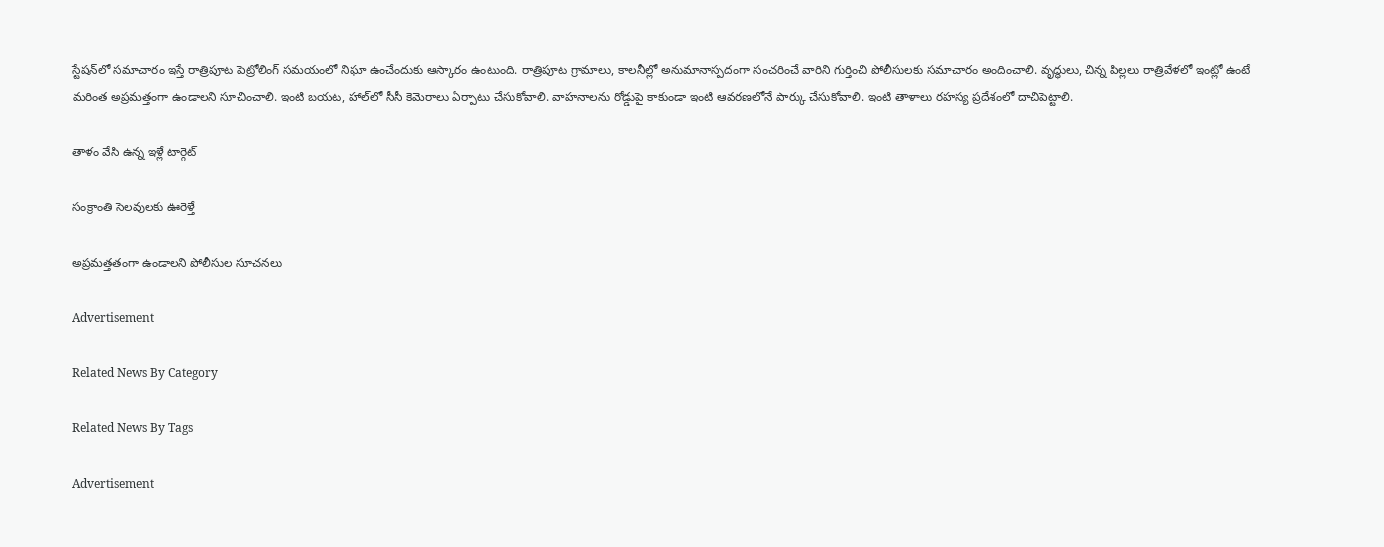స్టేషన్‌లో సమాచారం ఇస్తే రాత్రిపూట పెట్రోలింగ్‌ సమయంలో నిఘా ఉంచేందుకు ఆస్కారం ఉంటుంది. రాత్రిపూట గ్రామాలు, కాలనీల్లో అనుమానాస్పదంగా సంచరించే వారిని గుర్తించి పోలీసులకు సమాచారం అందించాలి. వృద్ధులు, చిన్న పిల్లలు రాత్రివేళలో ఇంట్లో ఉంటే మరింత అప్రమత్తంగా ఉండాలని సూచించాలి. ఇంటి బయట, హాల్‌లో సీసీ కెమెరాలు ఏర్పాటు చేసుకోవాలి. వాహనాలను రోడ్డుపై కాకుండా ఇంటి ఆవరణలోనే పార్కు చేసుకోవాలి. ఇంటి తాళాలు రహస్య ప్రదేశంలో దాచిపెట్టాలి.

తాళం వేసి ఉన్న ఇళ్లే టార్గెట్‌

సంక్రాంతి సెలవులకు ఊరెళ్తే

అప్రమత్తతంగా ఉండాలని పోలీసుల సూచనలు

Advertisement

Related News By Category

Related News By Tags

Advertisement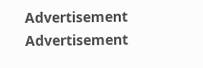Advertisement
Advertisement